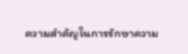ความสำคัญในการรักษาความ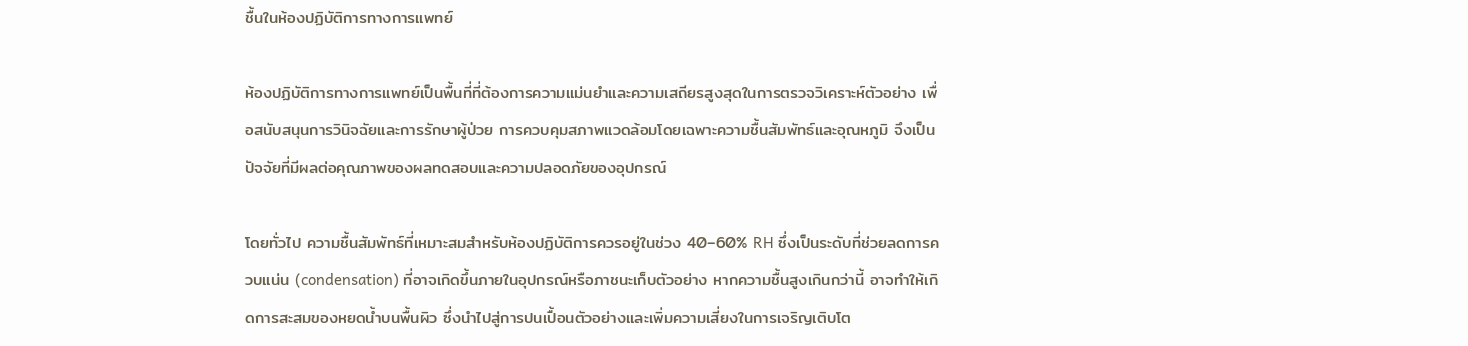ชื้นในห้องปฏิบัติการทางการแพทย์

ห้องปฏิบัติการทางการแพทย์เป็นพื้นที่ที่ต้องการความแม่นยำและความเสถียรสูงสุดในการตรวจวิเคราะห์ตัวอย่าง เพื่อสนับสนุนการวินิจฉัยและการรักษาผู้ป่วย การควบคุมสภาพแวดล้อมโดยเฉพาะความชื้นสัมพัทธ์และอุณหภูมิ จึงเป็นปัจจัยที่มีผลต่อคุณภาพของผลทดสอบและความปลอดภัยของอุปกรณ์

โดยทั่วไป ความชื้นสัมพัทธ์ที่เหมาะสมสำหรับห้องปฏิบัติการควรอยู่ในช่วง 40–60% RH ซึ่งเป็นระดับที่ช่วยลดการควบแน่น (condensation) ที่อาจเกิดขึ้นภายในอุปกรณ์หรือภาชนะเก็บตัวอย่าง หากความชื้นสูงเกินกว่านี้ อาจทำให้เกิดการสะสมของหยดน้ำบนพื้นผิว ซึ่งนำไปสู่การปนเปื้อนตัวอย่างและเพิ่มความเสี่ยงในการเจริญเติบโต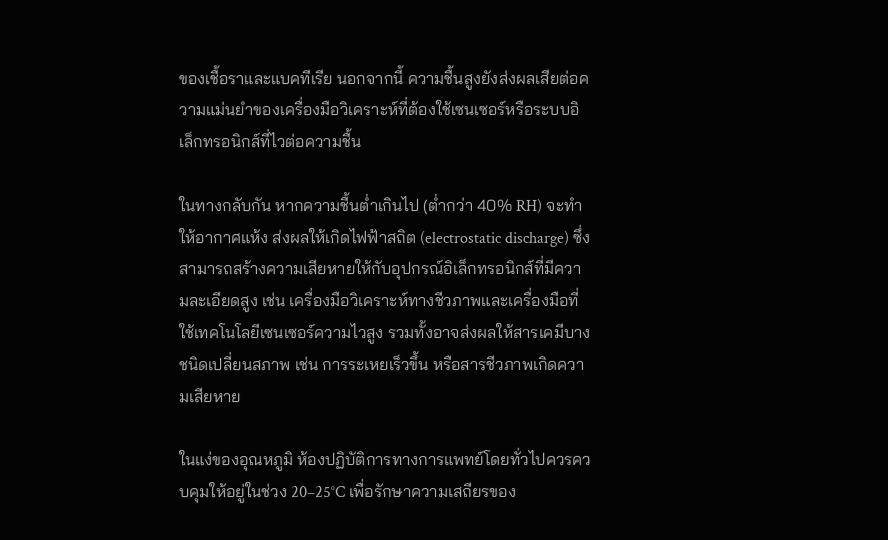ของเชื้อราและแบคทีเรีย นอกจากนี้ ความชื้นสูงยังส่งผลเสียต่อความแม่นยำของเครื่องมือวิเคราะห์ที่ต้องใช้เซนเซอร์หรือระบบอิเล็กทรอนิกส์ที่ไวต่อความชื้น

ในทางกลับกัน หากความชื้นต่ำเกินไป (ต่ำกว่า 40% RH) จะทำให้อากาศแห้ง ส่งผลให้เกิดไฟฟ้าสถิต (electrostatic discharge) ซึ่งสามารถสร้างความเสียหายให้กับอุปกรณ์อิเล็กทรอนิกส์ที่มีความละเอียดสูง เช่น เครื่องมือวิเคราะห์ทางชีวภาพและเครื่องมือที่ใช้เทคโนโลยีเซนเซอร์ความไวสูง รวมทั้งอาจส่งผลให้สารเคมีบางชนิดเปลี่ยนสภาพ เช่น การระเหยเร็วขึ้น หรือสารชีวภาพเกิดความเสียหาย

ในแง่ของอุณหภูมิ ห้องปฏิบัติการทางการแพทย์โดยทั่วไปควรควบคุมให้อยู่ในช่วง 20–25°C เพื่อรักษาความเสถียรของ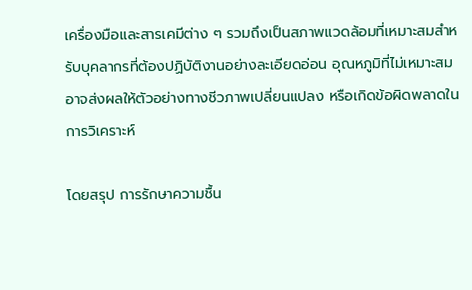เครื่องมือและสารเคมีต่าง ๆ รวมถึงเป็นสภาพแวดล้อมที่เหมาะสมสำหรับบุคลากรที่ต้องปฏิบัติงานอย่างละเอียดอ่อน อุณหภูมิที่ไม่เหมาะสมอาจส่งผลให้ตัวอย่างทางชีวภาพเปลี่ยนแปลง หรือเกิดข้อผิดพลาดในการวิเคราะห์

โดยสรุป การรักษาความชื้น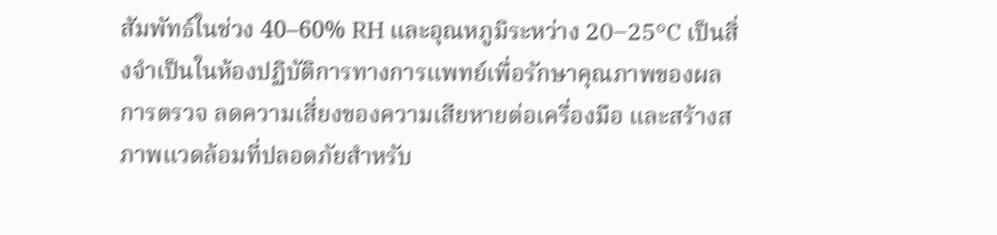สัมพัทธ์ในช่วง 40–60% RH และอุณหภูมิระหว่าง 20–25°C เป็นสิ่งจำเป็นในห้องปฏิบัติการทางการแพทย์เพื่อรักษาคุณภาพของผลการตรวจ ลดความเสี่ยงของความเสียหายต่อเครื่องมือ และสร้างสภาพแวดล้อมที่ปลอดภัยสำหรับ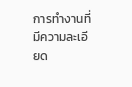การทำงานที่มีความละเอียด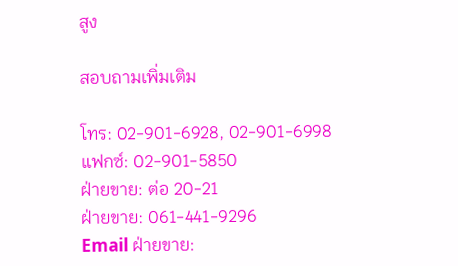สูง

สอบถามเพิ่มเติม

โทร: 02-901-6928, 02-901-6998
แฟกซ์: 02-901-5850
ฝ่ายขาย: ต่อ 20-21
ฝ่ายขาย: 061-441-9296
Email ฝ่ายขาย: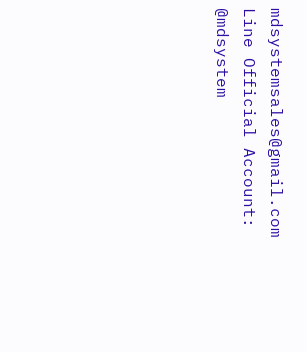mdsystemsales@gmail.com
Line Official Account: @mdsystem